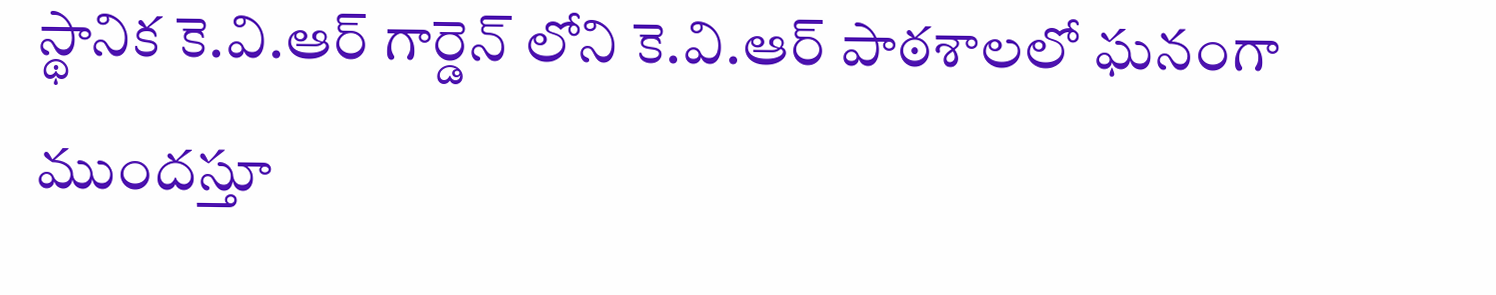స్థానిక కె.వి.ఆర్ గార్డెన్ లోని కె.వి.ఆర్ పాఠశాలలో ఘనంగా ముందస్తూ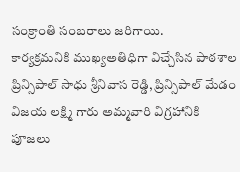సంక్రాంతి సంబరాలు జరిగాయి.
కార్యక్రమనికి ముఖ్యఅతిధిగా విచ్చేసిన పాఠశాల ప్రిన్సిపాల్ సాధు శ్రీనివాస రెడ్డి, ప్రిన్సిపాల్ మేడం విజయ లక్ష్మి గారు అమ్మవారి విగ్రహానికి పూజలు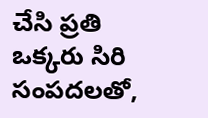చేసి ప్రతి ఒక్కరు సిరి సంపదలతో,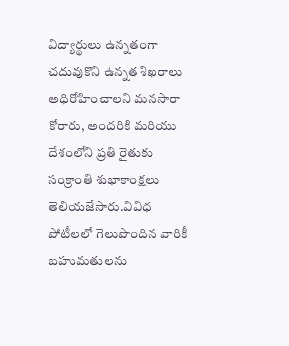విద్యార్థులు ఉన్నతంగా చదువుకొని ఉన్నత శిఖరాలు అధిరోహించాలని మనసారా కోరారు, అందరికి మరియు దేశంలోని ప్రతి రైతుకు సంక్రాంతి శుభాకాంక్షలు తెలియజేసారు.వివిధ పోటీలలో గెలుపొందిన వారికీ బహుమతులను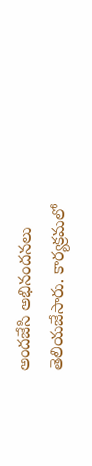అందజేసి అభినందనలు తెలియజేసారు. కార్యక్రమలో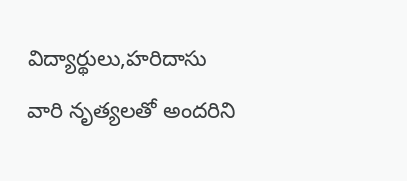విద్యార్థులు,హరిదాసు వారి నృత్యలతో అందరిని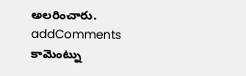అలరించారు.
addComments
కామెంట్ను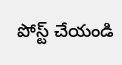పోస్ట్ చేయండి